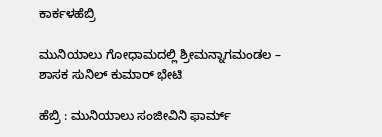ಕಾರ್ಕಳಹೆಬ್ರಿ

ಮುನಿಯಾಲು ಗೋಧಾಮದಲ್ಲಿ ಶ್ರೀಮನ್ನಾಗಮಂಡಲ – ಶಾಸಕ ಸುನಿಲ್ ಕುಮಾರ್ ಭೇಟಿ

ಹೆಬ್ರಿ : ಮುನಿಯಾಲು ಸಂಜೀವಿನಿ ಫಾರ್ಮ್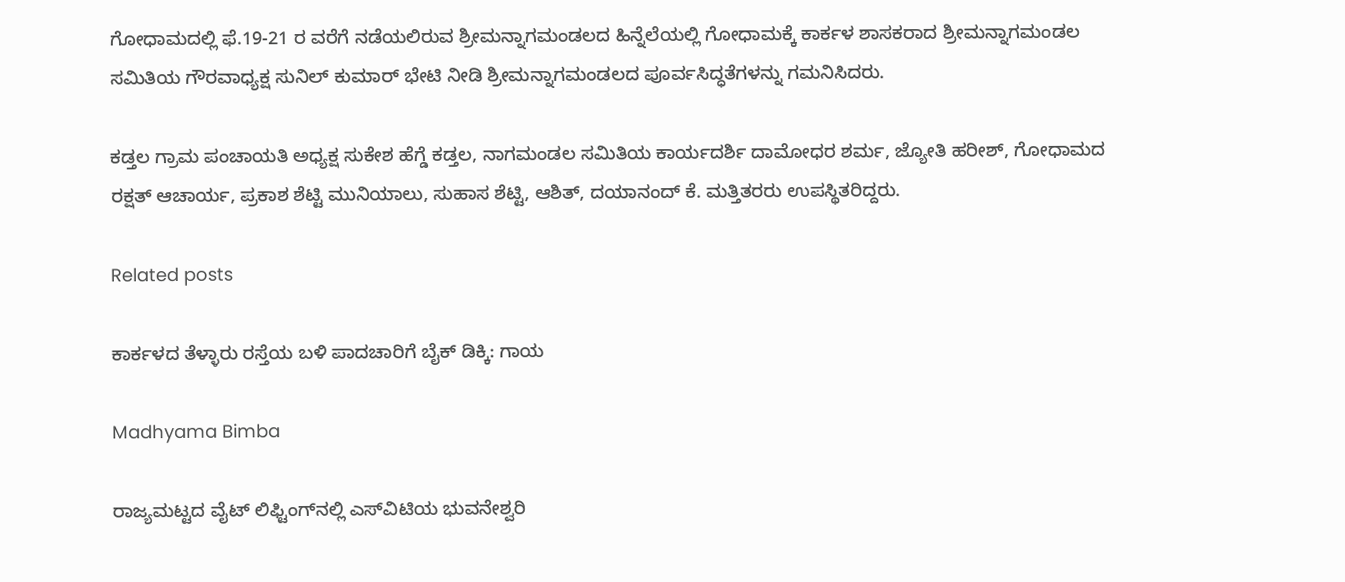ಗೋಧಾಮದಲ್ಲಿ ಫೆ.19-21 ರ ವರೆಗೆ ನಡೆಯಲಿರುವ ಶ್ರೀಮನ್ನಾಗಮಂಡಲದ ಹಿನ್ನೆಲೆಯಲ್ಲಿ ಗೋಧಾಮಕ್ಕೆ ಕಾರ್ಕಳ ಶಾಸಕರಾದ ಶ್ರೀಮನ್ನಾಗಮಂಡಲ ಸಮಿತಿಯ ಗೌರವಾಧ್ಯಕ್ಷ ಸುನಿಲ್ ಕುಮಾರ್ ಭೇಟಿ ನೀಡಿ ಶ್ರೀಮನ್ನಾಗಮಂಡಲದ ಪೂರ್ವಸಿದ್ಧತೆಗಳನ್ನು ಗಮನಿಸಿದರು.

ಕಡ್ತಲ ಗ್ರಾಮ ಪಂಚಾಯತಿ ಅಧ್ಯಕ್ಷ ಸುಕೇಶ ಹೆಗ್ಡೆ ಕಡ್ತಲ, ನಾಗಮಂಡಲ ಸಮಿತಿಯ ಕಾರ್ಯದರ್ಶಿ ದಾಮೋಧರ ಶರ್ಮ, ಜ್ಯೋತಿ ಹರೀಶ್, ಗೋಧಾಮದ ರಕ್ಷತ್ ಆಚಾರ್ಯ, ಪ್ರಕಾಶ ಶೆಟ್ಟಿ ಮುನಿಯಾಲು, ಸುಹಾಸ ಶೆಟ್ಟಿ, ಆಶಿತ್, ದಯಾನಂದ್ ಕೆ. ಮತ್ತಿತರರು ಉಪಸ್ಥಿತರಿದ್ದರು.

Related posts

ಕಾರ್ಕಳದ ತೆಳ್ಳಾರು ರಸ್ತೆಯ ಬಳಿ ಪಾದಚಾರಿಗೆ ಬೈಕ್ ಡಿಕ್ಕಿ: ಗಾಯ

Madhyama Bimba

ರಾಜ್ಯಮಟ್ಟದ ವೈಟ್ ಲಿಫ್ಟಿಂಗ್‌ನಲ್ಲಿ ಎಸ್‌ವಿಟಿಯ ಭುವನೇಶ್ವರಿ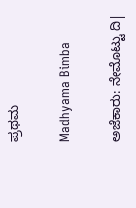ಪ್ರಥಮ

Madhyama Bimba

ಅಜೆಕಾರು: ನೇಮೊಟ್ಟು ದಿ|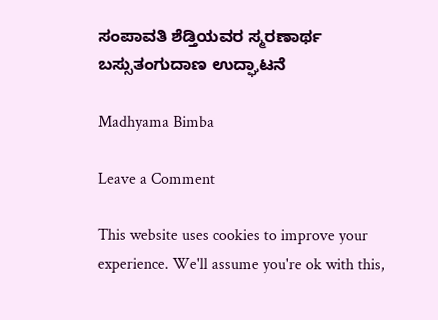ಸಂಪಾವತಿ ಶೆಡ್ತಿಯವರ ಸ್ಮರಣಾರ್ಥ ಬಸ್ಸುತಂಗುದಾಣ ಉದ್ಘಾಟನೆ

Madhyama Bimba

Leave a Comment

This website uses cookies to improve your experience. We'll assume you're ok with this,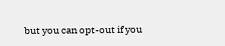but you can opt-out if you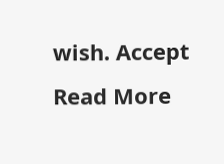wish. Accept Read More